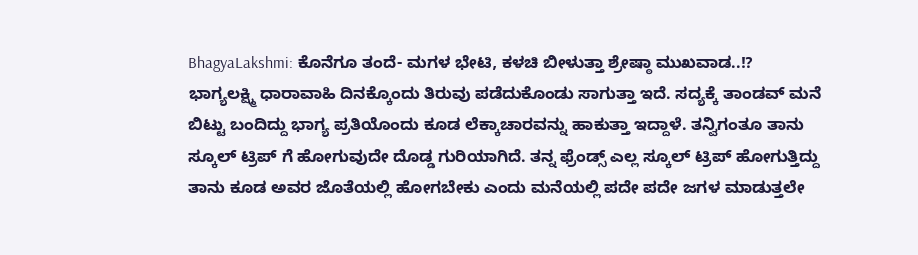BhagyaLakshmi: ಕೊನೆಗೂ ತಂದೆ- ಮಗಳ ಭೇಟಿ, ಕಳಚಿ ಬೀಳುತ್ತಾ ಶ್ರೇಷ್ಠಾ ಮುಖವಾಡ..!?
ಭಾಗ್ಯಲಕ್ಷ್ಮಿ ಧಾರಾವಾಹಿ ದಿನಕ್ಕೊಂದು ತಿರುವು ಪಡೆದುಕೊಂಡು ಸಾಗುತ್ತಾ ಇದೆ. ಸದ್ಯಕ್ಕೆ ತಾಂಡವ್ ಮನೆ ಬಿಟ್ಟು ಬಂದಿದ್ದು ಭಾಗ್ಯ ಪ್ರತಿಯೊಂದು ಕೂಡ ಲೆಕ್ಕಾಚಾರವನ್ನು ಹಾಕುತ್ತಾ ಇದ್ದಾಳೆ. ತನ್ವಿಗಂತೂ ತಾನು ಸ್ಕೂಲ್ ಟ್ರಿಪ್ ಗೆ ಹೋಗುವುದೇ ದೊಡ್ಡ ಗುರಿಯಾಗಿದೆ. ತನ್ನ ಫ್ರೆಂಡ್ಸ್ ಎಲ್ಲ ಸ್ಕೂಲ್ ಟ್ರಿಪ್ ಹೋಗುತ್ತಿದ್ದು ತಾನು ಕೂಡ ಅವರ ಜೊತೆಯಲ್ಲಿ ಹೋಗಬೇಕು ಎಂದು ಮನೆಯಲ್ಲಿ ಪದೇ ಪದೇ ಜಗಳ ಮಾಡುತ್ತಲೇ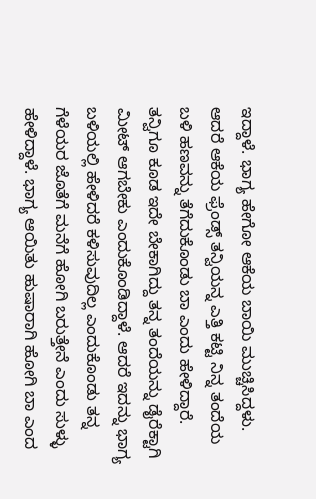ಇದ್ದಾಳೆ. ಭಾಗ್ಯ ಹೇಗೋ ಆಕೆಯ ಬಾಯಿ ಮುಚ್ಚಿಸಿದ್ದಳು. ಆದರೆ ಆಕೆಯ ಫ್ರೆಂಡ್ಸ್ ತನ್ವಿಯನ್ನ ಎತ್ತಿ ಕಟ್ಟಿ ನಿನ್ನ ತಂದೆಯ ಬಳಿ ಹಣವನ್ನು ತೆಗೆದುಕೊಂಡು ಬಾ ಎಂದು ಹೇಳಿದ್ದಾರೆ.
ತನ್ವಿಗೂ ಕೂಡ ಇದೇ ಬೇಕಾಗಿದ್ದು ತನ್ನ ತಂದೆಯನ್ನು ಡೈರೆಕ್ಟಾಗಿ ಮೀಟ್ ಆಗಬೇಕು ಎಂದುಕೊಂಡಿದ್ದಾಳೆ. ಆದರೆ ಇದನ್ನು ಭಾಗ್ಯ ಬಳಿಯಲ್ಲಿ ಹೇಳಿದರೆ ಕಳಿಸುವುದಿಲ್ಲ ಎಂದುಕೊಂಡು ತನ್ನ ಗೆಳೆಯರ ಜೊತೆಗೆ ಮನೆಗೆ ಹೋಗಿ ಬರುತ್ತೇನೆ ಎಂದು ಸುಳ್ಳು ಹೇಳಿದ್ದಾಳೆ. ಭಾಗ್ಯ ಆಯಿತು ಹುಷಾರಾಗಿ ಹೋಗಿ ಬಾ ಎಂದ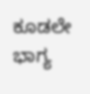ಕೂಡಲೇ ಭಾಗ್ಯ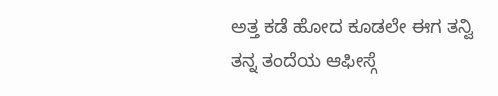ಅತ್ತ ಕಡೆ ಹೋದ ಕೂಡಲೇ ಈಗ ತನ್ವಿ ತನ್ನ ತಂದೆಯ ಆಫೀಸ್ಗೆ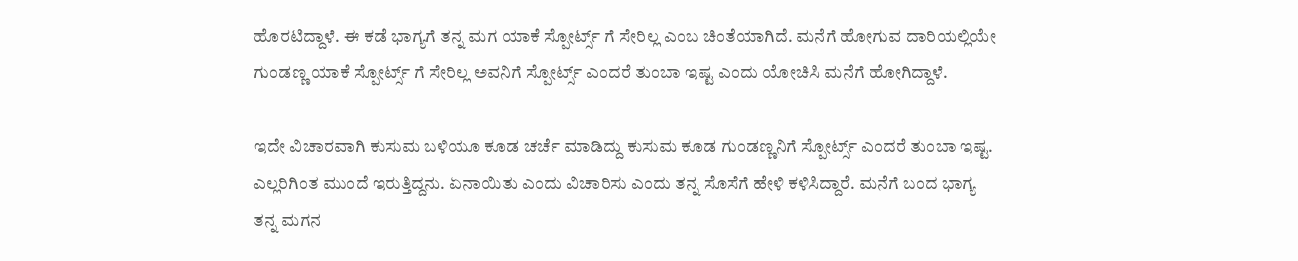ಹೊರಟಿದ್ದಾಳೆ. ಈ ಕಡೆ ಭಾಗ್ಯಗೆ ತನ್ನ ಮಗ ಯಾಕೆ ಸ್ಪೋರ್ಟ್ಸ್ ಗೆ ಸೇರಿಲ್ಲ ಎಂಬ ಚಿಂತೆಯಾಗಿದೆ. ಮನೆಗೆ ಹೋಗುವ ದಾರಿಯಲ್ಲಿಯೇ ಗುಂಡಣ್ಣ ಯಾಕೆ ಸ್ಪೋರ್ಟ್ಸ್ ಗೆ ಸೇರಿಲ್ಲ ಅವನಿಗೆ ಸ್ಪೋರ್ಟ್ಸ್ ಎಂದರೆ ತುಂಬಾ ಇಷ್ಟ ಎಂದು ಯೋಚಿಸಿ ಮನೆಗೆ ಹೋಗಿದ್ದಾಳೆ.

ಇದೇ ವಿಚಾರವಾಗಿ ಕುಸುಮ ಬಳಿಯೂ ಕೂಡ ಚರ್ಚೆ ಮಾಡಿದ್ದು ಕುಸುಮ ಕೂಡ ಗುಂಡಣ್ಣನಿಗೆ ಸ್ಪೋರ್ಟ್ಸ್ ಎಂದರೆ ತುಂಬಾ ಇಷ್ಟ. ಎಲ್ಲರಿಗಿಂತ ಮುಂದೆ ಇರುತ್ತಿದ್ದನು. ಏನಾಯಿತು ಎಂದು ವಿಚಾರಿಸು ಎಂದು ತನ್ನ ಸೊಸೆಗೆ ಹೇಳಿ ಕಳಿಸಿದ್ದಾರೆ. ಮನೆಗೆ ಬಂದ ಭಾಗ್ಯ ತನ್ನ ಮಗನ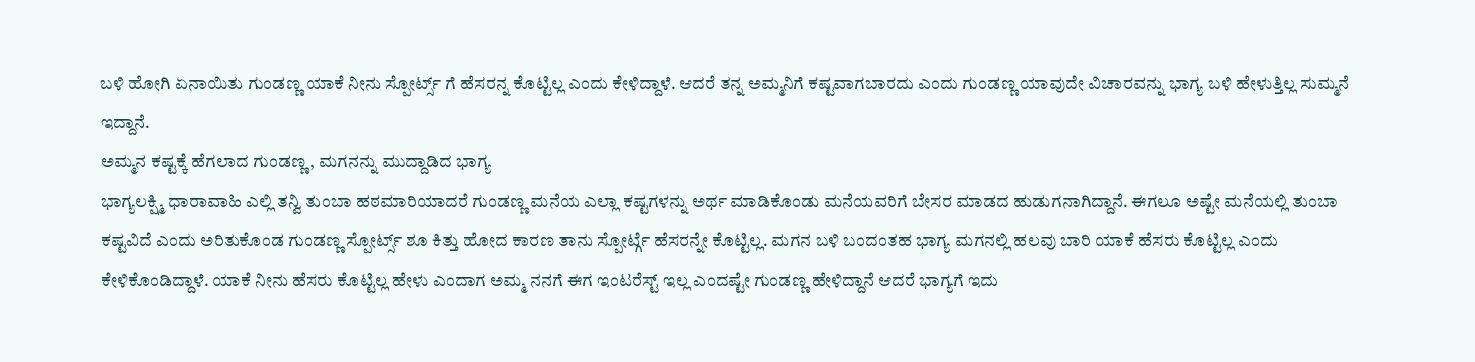ಬಳಿ ಹೋಗಿ ಏನಾಯಿತು ಗುಂಡಣ್ಣ ಯಾಕೆ ನೀನು ಸ್ಪೋರ್ಟ್ಸ್ ಗೆ ಹೆಸರನ್ನ ಕೊಟ್ಟಿಲ್ಲ ಎಂದು ಕೇಳಿದ್ದಾಳೆ. ಆದರೆ ತನ್ನ ಅಮ್ಮನಿಗೆ ಕಷ್ಟವಾಗಬಾರದು ಎಂದು ಗುಂಡಣ್ಣ ಯಾವುದೇ ವಿಚಾರವನ್ನು ಭಾಗ್ಯ ಬಳಿ ಹೇಳುತ್ತಿಲ್ಲ ಸುಮ್ಮನೆ ಇದ್ದಾನೆ.
ಅಮ್ಮನ ಕಷ್ಟಕ್ಕೆ ಹೆಗಲಾದ ಗುಂಡಣ್ಣ, ಮಗನನ್ನು ಮುದ್ದಾಡಿದ ಭಾಗ್ಯ
ಭಾಗ್ಯಲಕ್ಷ್ಮಿ ಧಾರಾವಾಹಿ ಎಲ್ಲಿ ತನ್ವಿ ತುಂಬಾ ಹಠಮಾರಿಯಾದರೆ ಗುಂಡಣ್ಣ ಮನೆಯ ಎಲ್ಲಾ ಕಷ್ಟಗಳನ್ನು ಅರ್ಥ ಮಾಡಿಕೊಂಡು ಮನೆಯವರಿಗೆ ಬೇಸರ ಮಾಡದ ಹುಡುಗನಾಗಿದ್ದಾನೆ. ಈಗಲೂ ಅಷ್ಟೇ ಮನೆಯಲ್ಲಿ ತುಂಬಾ ಕಷ್ಟವಿದೆ ಎಂದು ಅರಿತುಕೊಂಡ ಗುಂಡಣ್ಣ ಸ್ಪೋರ್ಟ್ಸ್ ಶೂ ಕಿತ್ತು ಹೋದ ಕಾರಣ ತಾನು ಸ್ಪೋರ್ಟ್ಗೆ ಹೆಸರನ್ನೇ ಕೊಟ್ಟಿಲ್ಲ. ಮಗನ ಬಳಿ ಬಂದಂತಹ ಭಾಗ್ಯ ಮಗನಲ್ಲಿ ಹಲವು ಬಾರಿ ಯಾಕೆ ಹೆಸರು ಕೊಟ್ಟಿಲ್ಲ ಎಂದು ಕೇಳಿಕೊಂಡಿದ್ದಾಳೆ. ಯಾಕೆ ನೀನು ಹೆಸರು ಕೊಟ್ಟಿಲ್ಲ ಹೇಳು ಎಂದಾಗ ಅಮ್ಮ ನನಗೆ ಈಗ ಇಂಟರೆಸ್ಟ್ ಇಲ್ಲ ಎಂದಷ್ಟೇ ಗುಂಡಣ್ಣ ಹೇಳಿದ್ದಾನೆ ಆದರೆ ಭಾಗ್ಯಗೆ ಇದು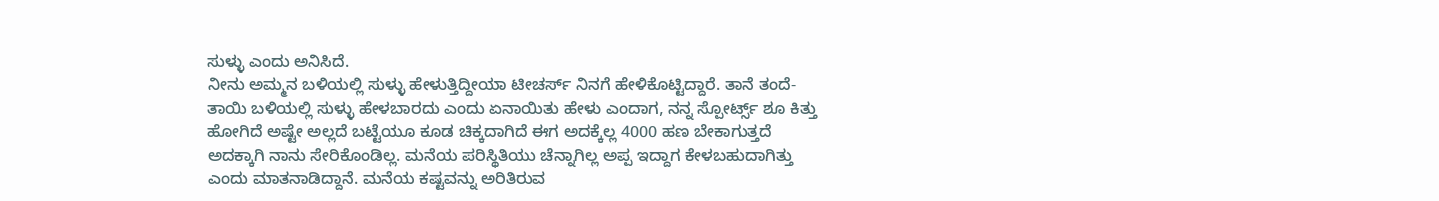ಸುಳ್ಳು ಎಂದು ಅನಿಸಿದೆ.
ನೀನು ಅಮ್ಮನ ಬಳಿಯಲ್ಲಿ ಸುಳ್ಳು ಹೇಳುತ್ತಿದ್ದೀಯಾ ಟೀಚರ್ಸ್ ನಿನಗೆ ಹೇಳಿಕೊಟ್ಟಿದ್ದಾರೆ. ತಾನೆ ತಂದೆ-ತಾಯಿ ಬಳಿಯಲ್ಲಿ ಸುಳ್ಳು ಹೇಳಬಾರದು ಎಂದು ಏನಾಯಿತು ಹೇಳು ಎಂದಾಗ, ನನ್ನ ಸ್ಪೋರ್ಟ್ಸ್ ಶೂ ಕಿತ್ತು ಹೋಗಿದೆ ಅಷ್ಟೇ ಅಲ್ಲದೆ ಬಟ್ಟೆಯೂ ಕೂಡ ಚಿಕ್ಕದಾಗಿದೆ ಈಗ ಅದಕ್ಕೆಲ್ಲ 4000 ಹಣ ಬೇಕಾಗುತ್ತದೆ ಅದಕ್ಕಾಗಿ ನಾನು ಸೇರಿಕೊಂಡಿಲ್ಲ. ಮನೆಯ ಪರಿಸ್ಥಿತಿಯು ಚೆನ್ನಾಗಿಲ್ಲ ಅಪ್ಪ ಇದ್ದಾಗ ಕೇಳಬಹುದಾಗಿತ್ತು ಎಂದು ಮಾತನಾಡಿದ್ದಾನೆ. ಮನೆಯ ಕಷ್ಟವನ್ನು ಅರಿತಿರುವ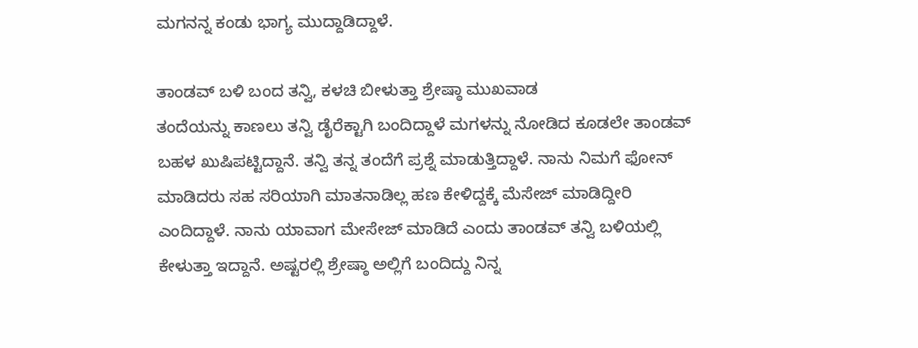ಮಗನನ್ನ ಕಂಡು ಭಾಗ್ಯ ಮುದ್ದಾಡಿದ್ದಾಳೆ.

ತಾಂಡವ್ ಬಳಿ ಬಂದ ತನ್ವಿ, ಕಳಚಿ ಬೀಳುತ್ತಾ ಶ್ರೇಷ್ಠಾ ಮುಖವಾಡ
ತಂದೆಯನ್ನು ಕಾಣಲು ತನ್ವಿ ಡೈರೆಕ್ಟಾಗಿ ಬಂದಿದ್ದಾಳೆ ಮಗಳನ್ನು ನೋಡಿದ ಕೂಡಲೇ ತಾಂಡವ್ ಬಹಳ ಖುಷಿಪಟ್ಟಿದ್ದಾನೆ. ತನ್ವಿ ತನ್ನ ತಂದೆಗೆ ಪ್ರಶ್ನೆ ಮಾಡುತ್ತಿದ್ದಾಳೆ. ನಾನು ನಿಮಗೆ ಫೋನ್ ಮಾಡಿದರು ಸಹ ಸರಿಯಾಗಿ ಮಾತನಾಡಿಲ್ಲ ಹಣ ಕೇಳಿದ್ದಕ್ಕೆ ಮೆಸೇಜ್ ಮಾಡಿದ್ದೀರಿ ಎಂದಿದ್ದಾಳೆ. ನಾನು ಯಾವಾಗ ಮೇಸೇಜ್ ಮಾಡಿದೆ ಎಂದು ತಾಂಡವ್ ತನ್ವಿ ಬಳಿಯಲ್ಲಿ ಕೇಳುತ್ತಾ ಇದ್ದಾನೆ. ಅಷ್ಟರಲ್ಲಿ ಶ್ರೇಷ್ಠಾ ಅಲ್ಲಿಗೆ ಬಂದಿದ್ದು ನಿನ್ನ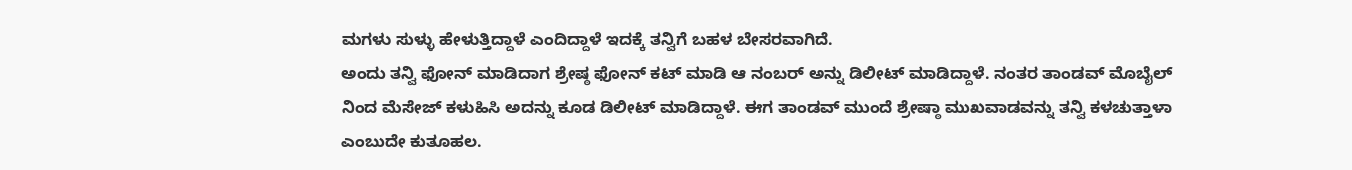ಮಗಳು ಸುಳ್ಳು ಹೇಳುತ್ತಿದ್ದಾಳೆ ಎಂದಿದ್ದಾಳೆ ಇದಕ್ಕೆ ತನ್ವಿಗೆ ಬಹಳ ಬೇಸರವಾಗಿದೆ.
ಅಂದು ತನ್ವಿ ಫೋನ್ ಮಾಡಿದಾಗ ಶ್ರೇಷ್ಠ ಫೋನ್ ಕಟ್ ಮಾಡಿ ಆ ನಂಬರ್ ಅನ್ನು ಡಿಲೀಟ್ ಮಾಡಿದ್ದಾಳೆ. ನಂತರ ತಾಂಡವ್ ಮೊಬೈಲ್ ನಿಂದ ಮೆಸೇಜ್ ಕಳುಹಿಸಿ ಅದನ್ನು ಕೂಡ ಡಿಲೀಟ್ ಮಾಡಿದ್ದಾಳೆ. ಈಗ ತಾಂಡವ್ ಮುಂದೆ ಶ್ರೇಷ್ಠಾ ಮುಖವಾಡವನ್ನು ತನ್ವಿ ಕಳಚುತ್ತಾಳಾ ಎಂಬುದೇ ಕುತೂಹಲ.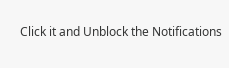Click it and Unblock the Notifications